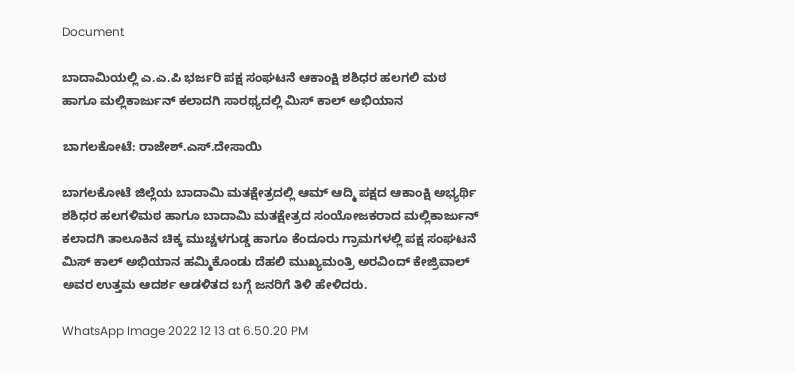Document

ಬಾದಾಮಿಯಲ್ಲಿ ಎ.ಎ.ಪಿ ಭರ್ಜರಿ ಪಕ್ಷ ಸಂಘಟನೆ ಆಕಾಂಕ್ಷಿ ಶಶಿಧರ ಹಲಗಲಿ ಮಠ ಹಾಗೂ ಮಲ್ಲಿಕಾರ್ಜುನ್ ಕಲಾದಗಿ ಸಾರಥ್ಯದಲ್ಲಿ ಮಿಸ್ ಕಾಲ್ ಅಭಿಯಾನ

ಬಾಗಲಕೋಟೆ: ರಾಜೇಶ್.ಎಸ್.ದೇಸಾಯಿ

ಬಾಗಲಕೋಟೆ ಜಿಲ್ಲೆಯ ಬಾದಾಮಿ ಮತಕ್ಷೇತ್ರದಲ್ಲಿ ಆಮ್ ಆದ್ಮಿ ಪಕ್ಷದ ಆಕಾಂಕ್ಷಿ ಅಭ್ಯರ್ಥಿ ಶಶಿಧರ ಹಲಗಳಿಮಠ ಹಾಗೂ ಬಾದಾಮಿ ಮತಕ್ಷೇತ್ರದ ಸಂಯೋಜಕರಾದ ಮಲ್ಲಿಕಾರ್ಜುನ್ ಕಲಾದಗಿ ತಾಲೂಕಿನ ಚಿಕ್ಕ ಮುಚ್ಚಳಗುಡ್ಡ ಹಾಗೂ ಕೆಂದೂರು ಗ್ರಾಮಗಳಲ್ಲಿ ಪಕ್ಷ ಸಂಘಟನೆ ಮಿಸ್ ಕಾಲ್ ಅಭಿಯಾನ ಹಮ್ಮಿಕೊಂಡು ದೆಹಲಿ ಮುಖ್ಯಮಂತ್ರಿ ಅರವಿಂದ್ ಕೇಜ್ರಿವಾಲ್ ಅವರ ಉತ್ತಮ ಆದರ್ಶ ಆಡಳಿತದ ಬಗ್ಗೆ ಜನರಿಗೆ ತಿಳಿ ಹೇಳಿದರು.

WhatsApp Image 2022 12 13 at 6.50.20 PM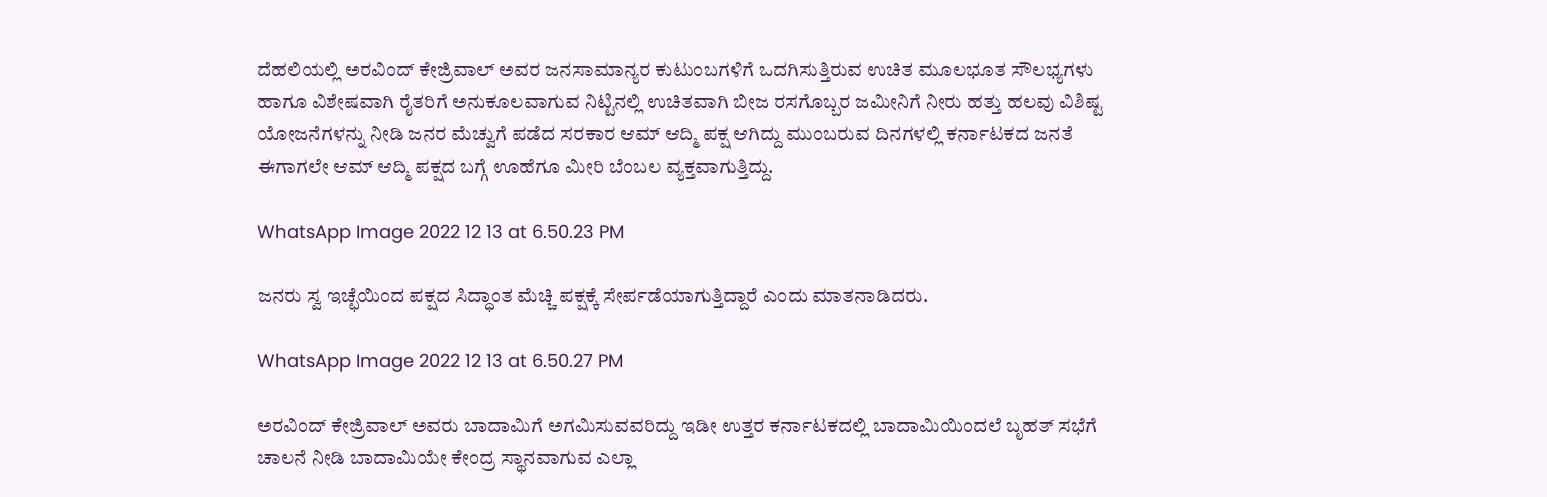ದೆಹಲಿಯಲ್ಲಿ ಅರವಿಂದ್ ಕೇಜ್ರಿವಾಲ್ ಅವರ ಜನಸಾಮಾನ್ಯರ ಕುಟುಂಬಗಳಿಗೆ ಒದಗಿಸುತ್ತಿರುವ ಉಚಿತ ಮೂಲಭೂತ ಸೌಲಭ್ಯಗಳು ಹಾಗೂ ವಿಶೇಷವಾಗಿ ರೈತರಿಗೆ ಅನುಕೂಲವಾಗುವ ನಿಟ್ಟಿನಲ್ಲಿ ಉಚಿತವಾಗಿ ಬೀಜ ರಸಗೊಬ್ಬರ ಜಮೀನಿಗೆ ನೀರು ಹತ್ತು ಹಲವು ವಿಶಿಷ್ಟ ಯೋಜನೆಗಳನ್ನು ನೀಡಿ ಜನರ ಮೆಚ್ವುಗೆ ಪಡೆದ ಸರಕಾರ ಆಮ್ ಆದ್ಮಿ ಪಕ್ಷ ಆಗಿದ್ದು ಮುಂಬರುವ ದಿನಗಳಲ್ಲಿ ಕರ್ನಾಟಕದ ಜನತೆ ಈಗಾಗಲೇ ಆಮ್ ಆದ್ಮಿ ಪಕ್ಷದ ಬಗ್ಗೆ ಊಹೆಗೂ ಮೀರಿ ಬೆಂಬಲ ವ್ಯಕ್ತವಾಗುತ್ತಿದ್ದು.

WhatsApp Image 2022 12 13 at 6.50.23 PM

ಜನರು ಸ್ವ ಇಚ್ಛೆಯಿಂದ ಪಕ್ಷದ ಸಿದ್ಧಾಂತ ಮೆಚ್ಚಿ ಪಕ್ಷಕ್ಕೆ ಸೇರ್ಪಡೆಯಾಗುತ್ತಿದ್ದಾರೆ ಎಂದು ಮಾತನಾಡಿದರು.

WhatsApp Image 2022 12 13 at 6.50.27 PM

ಅರವಿಂದ್ ಕೇಜ್ರಿವಾಲ್ ಅವರು ಬಾದಾಮಿಗೆ ಅಗಮಿಸುವವರಿದ್ದು ಇಡೀ ಉತ್ತರ ಕರ್ನಾಟಕದಲ್ಲಿ ಬಾದಾಮಿಯಿಂದಲೆ ಬೃಹತ್ ಸಭೆಗೆ ಚಾಲನೆ ನೀಡಿ ಬಾದಾಮಿಯೇ ಕೇಂದ್ರ ಸ್ಥಾನವಾಗುವ ಎಲ್ಲಾ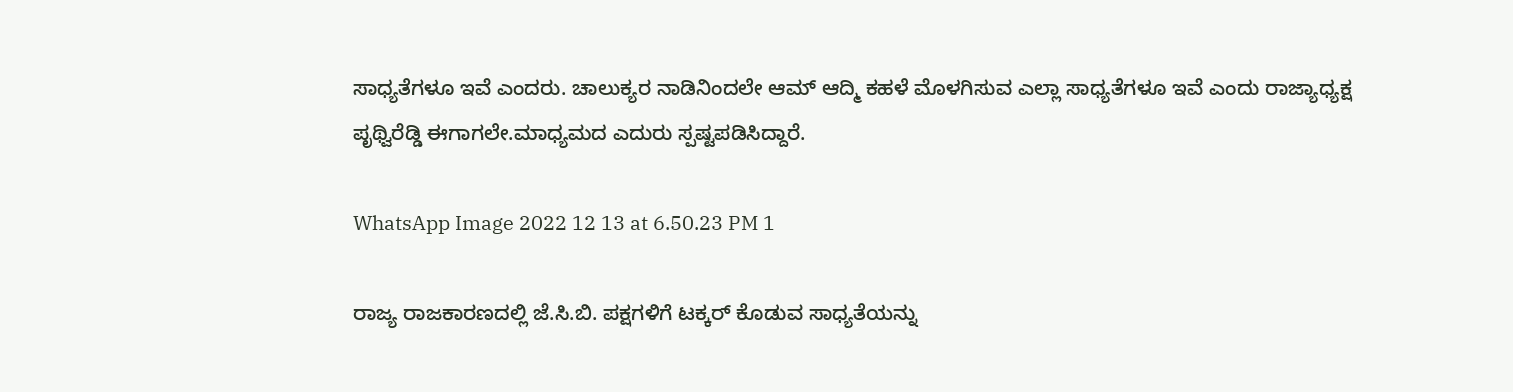ಸಾಧ್ಯತೆಗಳೂ ಇವೆ ಎಂದರು. ಚಾಲುಕ್ಯರ ನಾಡಿನಿಂದಲೇ ಆಮ್ ಆದ್ಮಿ ಕಹಳೆ ಮೊಳಗಿಸುವ ಎಲ್ಲಾ ಸಾಧ್ಯತೆಗಳೂ ಇವೆ ಎಂದು ರಾಜ್ಯಾಧ್ಯಕ್ಷ ಪೃಥ್ವಿರೆಡ್ಡಿ ಈಗಾಗಲೇ.ಮಾಧ್ಯಮದ ಎದುರು ಸ್ಪಷ್ಟಪಡಿಸಿದ್ದಾರೆ.

WhatsApp Image 2022 12 13 at 6.50.23 PM 1

ರಾಜ್ಯ ರಾಜಕಾರಣದಲ್ಲಿ ಜೆ.ಸಿ.ಬಿ. ಪಕ್ಷಗಳಿಗೆ ಟಕ್ಕರ್ ಕೊಡುವ ಸಾಧ್ಯತೆಯನ್ನು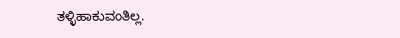ತಳ್ಳಿಹಾಕುವಂತಿಲ್ಲ.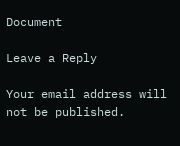Document

Leave a Reply

Your email address will not be published.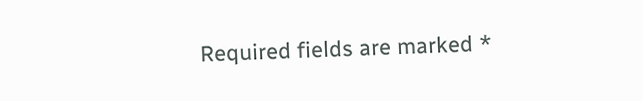Required fields are marked *